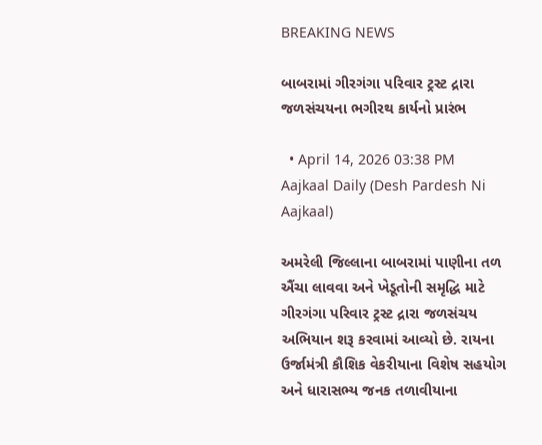BREAKING NEWS

બાબરામાં ગીરગંગા પરિવાર ટ્રસ્ટ દ્રારા જળસંચયના ભગીરથ કાર્યનો પ્રારંભ

  • April 14, 2026 03:38 PM
Aajkaal Daily (Desh Pardesh Ni Aajkaal)

અમરેલી જિલ્લાના બાબરામાં પાણીના તળ ઐંચા લાવવા અને ખેડૂતોની સમૃદ્ધિ માટે ગીરગંગા પરિવાર ટ્રસ્ટ દ્રારા જળસંચય અભિયાન શરૂ કરવામાં આવ્યો છે. રાયના ઉર્જામંત્રી કૌશિક વેકરીયાના વિશેષ સહયોગ અને ધારાસભ્ય જનક તળાવીયાના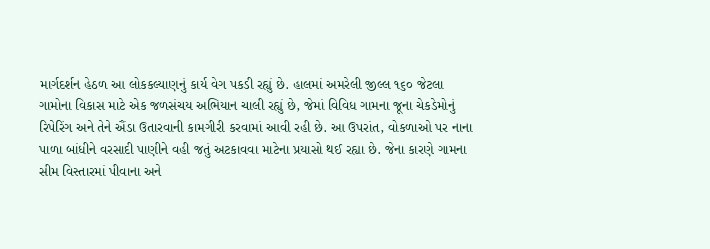માર્ગદર્શન હેઠળ આ લોકકલ્યાણનું કાર્ય વેગ પકડી રહ્યું છે. હાલમાં અમરેલી જીલ્લ ૧૬૦ જેટલા ગામોના વિકાસ માટે એક જળસંચય અભિયાન ચાલી રહ્યું છે, જેમાં વિવિધ ગામના જૂના ચેકડેમોનું રિપેરિંગ અને તેને ઐંડા ઉતારવાની કામગીરી કરવામાં આવી રહી છે. આ ઉપરાંત, વોકળાઓ પર નાના પાળા બાંધીને વરસાદી પાણીને વહી જતું અટકાવવા માટેના પ્રયાસો થઈ રહ્યા છે. જેના કારણે ગામના સીમ વિસ્તારમાં પીવાના અને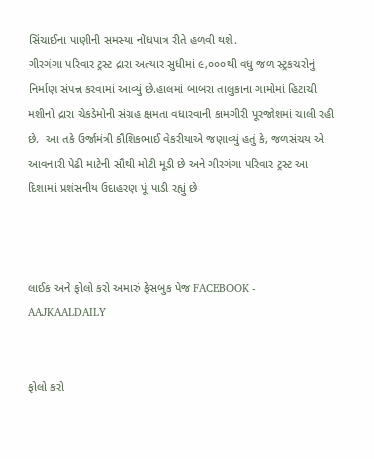સિંચાઈના પાણીની સમસ્યા નોંધપાત્ર રીતે હળવી થશે.
ગીરગંગા પરિવાર ટ્રસ્ટ દ્રારા અત્યાર સુધીમાં ૯,૦૦૦થી વધુ જળ સ્ટ્રકચરોનું નિર્માણ સંપન્ન કરવામાં આવ્યું છે.હાલમાં બાબરા તાલુકાના ગામોમાં હિટાચી મશીનો દ્રારા ચેકડેમોની સંગ્રહ ક્ષમતા વધારવાની કામગીરી પૂરજોશમાં ચાલી રહી છે.  આ તકે ઉર્જામંત્રી કૌશિકભાઈ વેકરીયાએ જણાવ્યું હતું કે, જળસંચય એ આવનારી પેઢી માટેની સૌથી મોટી મૂડી છે અને ગીરગંગા પરિવાર ટ્રસ્ટ આ દિશામાં પ્રશંસનીય ઉદાહરણ પૂં પાડી રહ્યું છે



લાઈક અને ફોલો કરો અમારું ફેસબુક પેજ FACEBOOK - AAJKAALDAILY


ફોલો કરો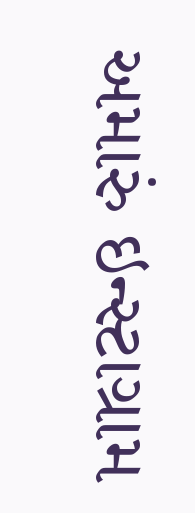અમારું ઇન્સ્ટાગ્રામ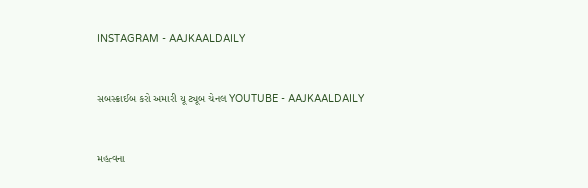INSTAGRAM - AAJKAALDAILY


સબસ્ક્રાઈબ કરો અમારી યૂ ટ્યૂબ ચેનલ YOUTUBE - AAJKAALDAILY


મહત્વના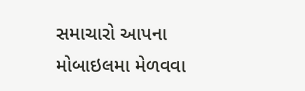સમાચારો આપના મોબાઇલમા મેળવવા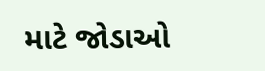માટે જોડાઓ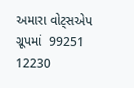અમારા વોટ્સએપ ગ્રૂપમાં  99251 12230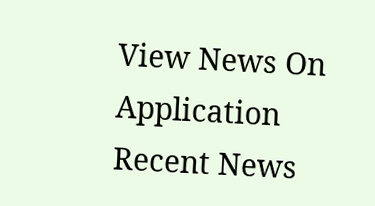View News On Application
Recent News